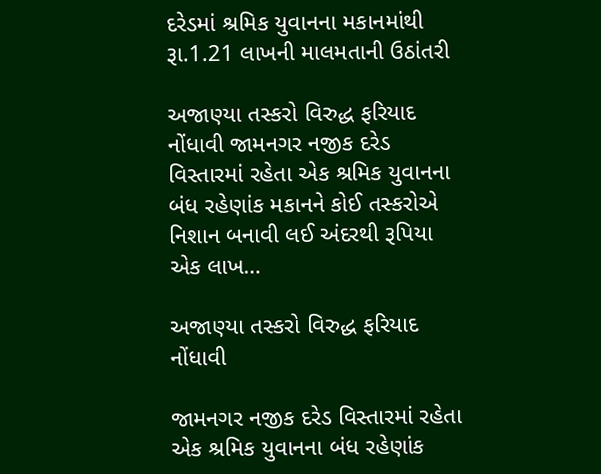દરેડમાં શ્રમિક યુવાનના મકાનમાંથી રૂા.1.21 લાખની માલમતાની ઉઠાંતરી

અજાણ્યા તસ્કરો વિરુદ્ધ ફરિયાદ નોંધાવી જામનગર નજીક દરેડ વિસ્તારમાં રહેતા એક શ્રમિક યુવાનના બંધ રહેણાંક મકાનને કોઈ તસ્કરોએ નિશાન બનાવી લઈ અંદરથી રૂપિયા એક લાખ…

અજાણ્યા તસ્કરો વિરુદ્ધ ફરિયાદ નોંધાવી

જામનગર નજીક દરેડ વિસ્તારમાં રહેતા એક શ્રમિક યુવાનના બંધ રહેણાંક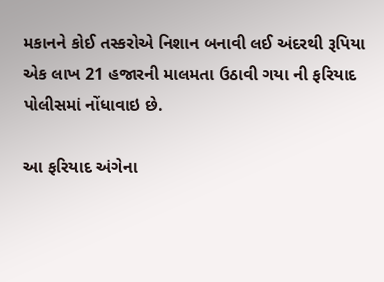મકાનને કોઈ તસ્કરોએ નિશાન બનાવી લઈ અંદરથી રૂપિયા એક લાખ 21 હજારની માલમતા ઉઠાવી ગયા ની ફરિયાદ પોલીસમાં નોંધાવાઇ છે.

આ ફરિયાદ અંગેના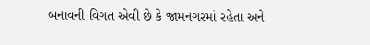બનાવની વિગત એવી છે કે જામનગરમાં રહેતા અને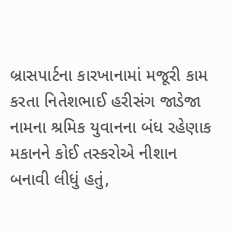બ્રાસપાર્ટના કારખાનામાં મજૂરી કામ કરતા નિતેશભાઈ હરીસંગ જાડેજા નામના શ્રમિક યુવાનના બંધ રહેણાક મકાનને કોઈ તસ્કરોએ નીશાન બનાવી લીધું હતું,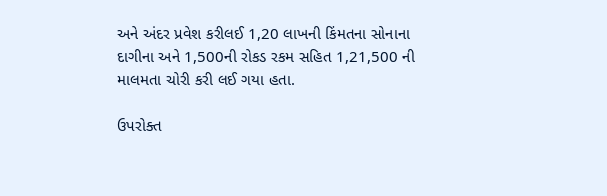અને અંદર પ્રવેશ કરીલઈ 1,20 લાખની કિંમતના સોનાના દાગીના અને 1,500ની રોકડ રકમ સહિત 1,21,500 ની માલમતા ચોરી કરી લઈ ગયા હતા.

ઉપરોક્ત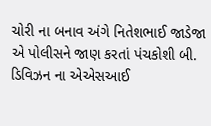ચોરી ના બનાવ અંગે નિતેશભાઈ જાડેજા એ પોલીસને જાણ કરતાં પંચકોશી બી. ડિવિઝન ના એએસઆઈ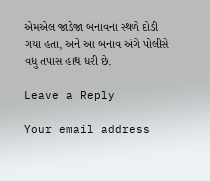એમએલ જાડેજા બનાવના સ્થળે દોડી ગયા હતા, અને આ બનાવ અંગે પોલીસે વધુ તપાસ હાથ ધરી છે.

Leave a Reply

Your email address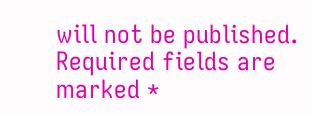will not be published. Required fields are marked *